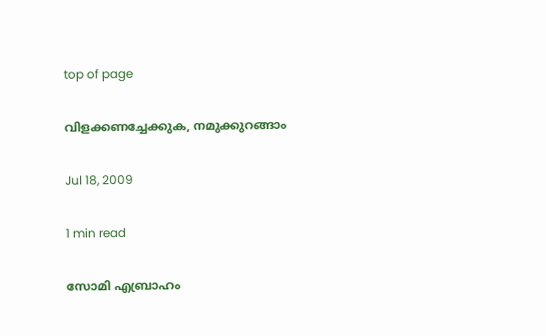top of page

വിളക്കണച്ചേക്കുക, നമുക്കുറങ്ങാം

Jul 18, 2009

1 min read

സോമി എബ്രാഹം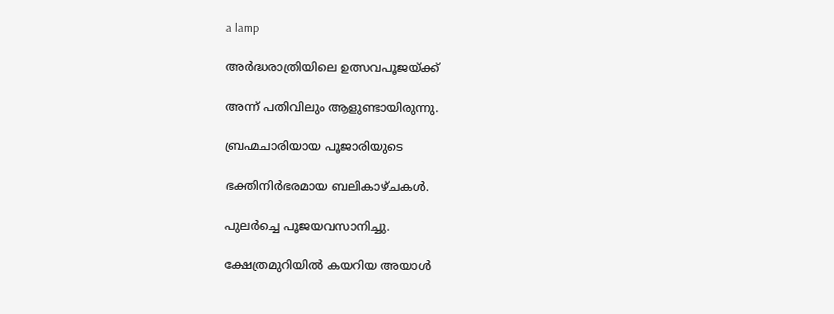a lamp

അര്‍ദ്ധരാത്രിയിലെ ഉത്സവപൂജയ്ക്ക്

അന്ന് പതിവിലും ആളുണ്ടായിരുന്നു.

ബ്രഹ്മചാരിയായ പൂജാരിയുടെ

ഭക്തിനിര്‍ഭരമായ ബലികാഴ്ചകള്‍.

പുലര്‍ച്ചെ പൂജയവസാനിച്ചു.

ക്ഷേത്രമുറിയില്‍ കയറിയ അയാള്‍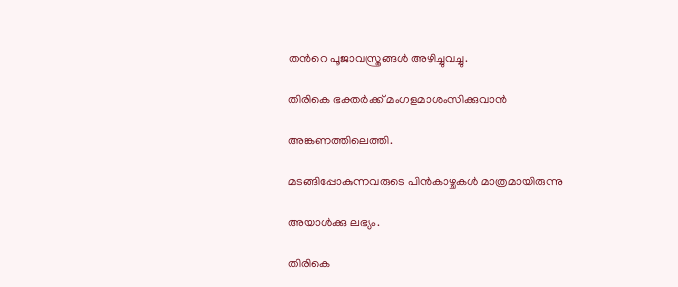തന്‍റെ പൂജാവസ്ത്രങ്ങള്‍ അഴിച്ചുവച്ചു.

തിരികെ ഭക്തര്‍ക്ക് മംഗളമാശംസിക്കുവാന്‍

അങ്കണത്തിലെത്തി.

മടങ്ങിപ്പോകുന്നവരുടെ പിന്‍കാഴ്ചകള്‍ മാത്രമായിരുന്നു

അയാള്‍ക്കു ലഭ്യം.

തിരികെ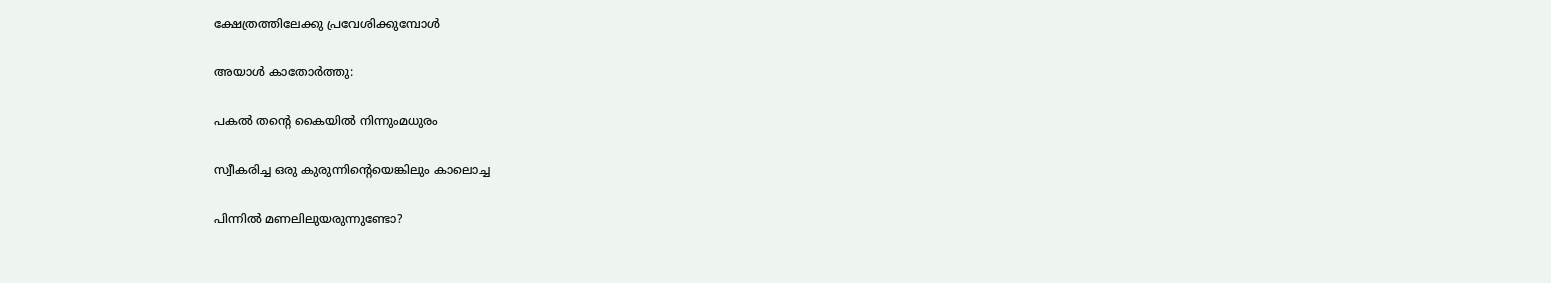ക്ഷേത്രത്തിലേക്കു പ്രവേശിക്കുമ്പോള്‍

അയാള്‍ കാതോര്‍ത്തു:

പകല്‍ തന്‍റെ കൈയില്‍ നിന്നുംമധുരം

സ്വീകരിച്ച ഒരു കുരുന്നിന്‍റെയെങ്കിലും കാലൊച്ച

പിന്നില്‍ മണലിലുയരുന്നുണ്ടോ?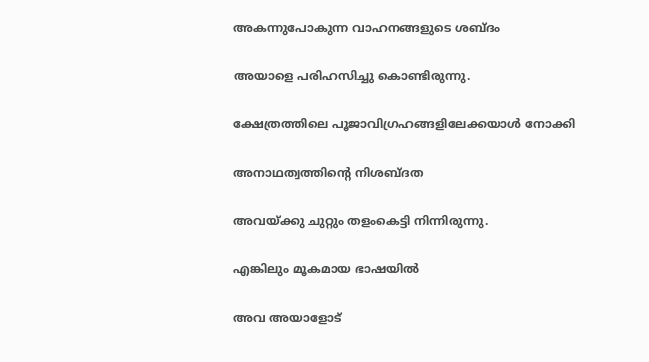അകന്നുപോകുന്ന വാഹനങ്ങളുടെ ശബ്ദം

അയാളെ പരിഹസിച്ചു കൊണ്ടിരുന്നു.

ക്ഷേത്രത്തിലെ പൂജാവിഗ്രഹങ്ങളിലേക്കയാള്‍ നോക്കി

അനാഥത്വത്തിന്‍റെ നിശബ്ദത

അവയ്ക്കു ചുറ്റും തളംകെട്ടി നിന്നിരുന്നു.

എങ്കിലും മൂകമായ ഭാഷയില്‍

അവ അയാളോട്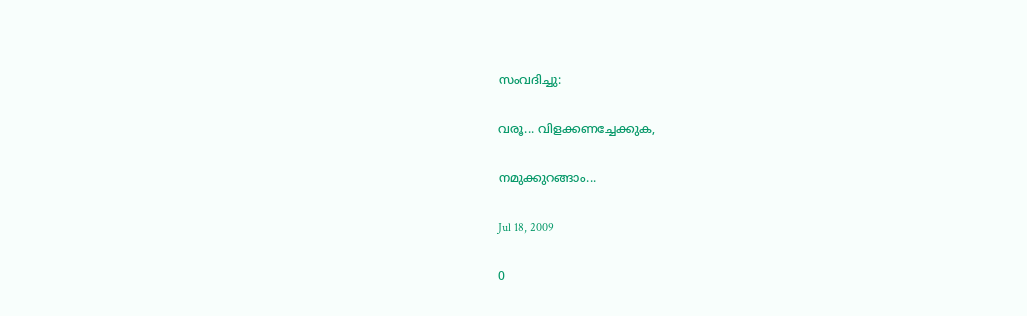സംവദിച്ചു:

വരൂ... വിളക്കണച്ചേക്കുക,

നമുക്കുറങ്ങാം...

Jul 18, 2009

0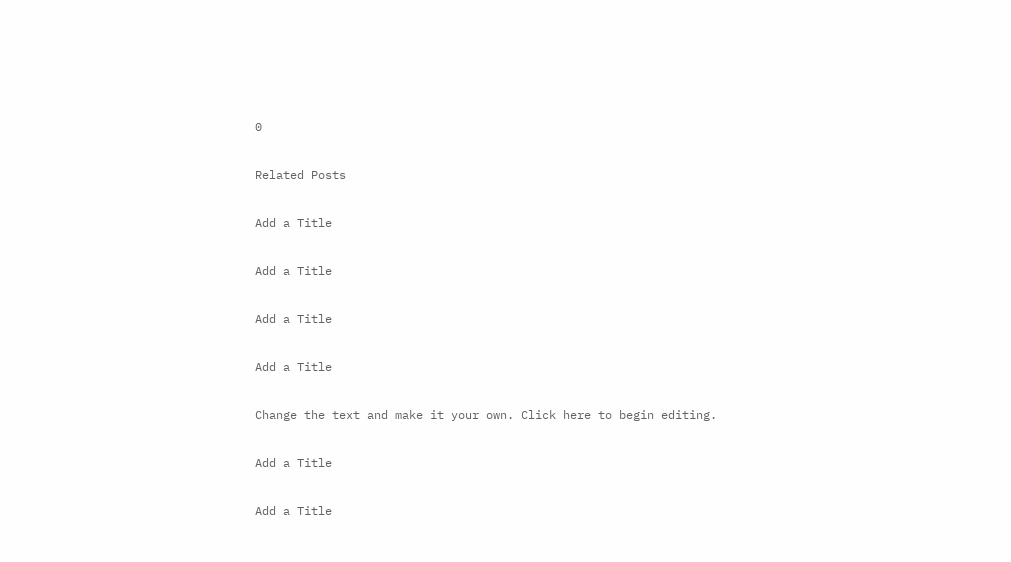0

Related Posts

Add a Title

Add a Title

Add a Title

Add a Title

Change the text and make it your own. Click here to begin editing.

Add a Title

Add a Title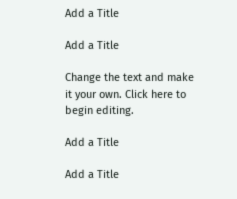Add a Title

Add a Title

Change the text and make it your own. Click here to begin editing.

Add a Title

Add a Title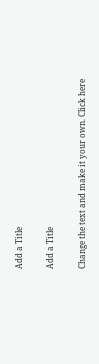Add a Title

Add a Title

Change the text and make it your own. Click here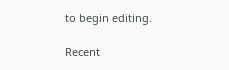to begin editing.

Recent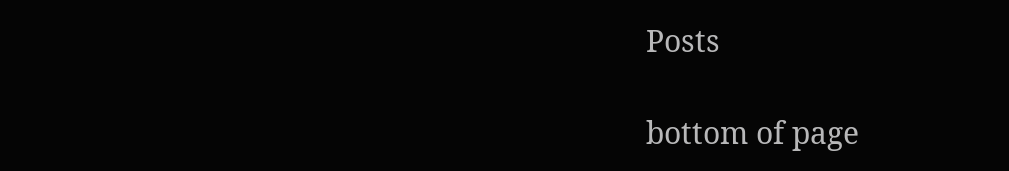Posts

bottom of page